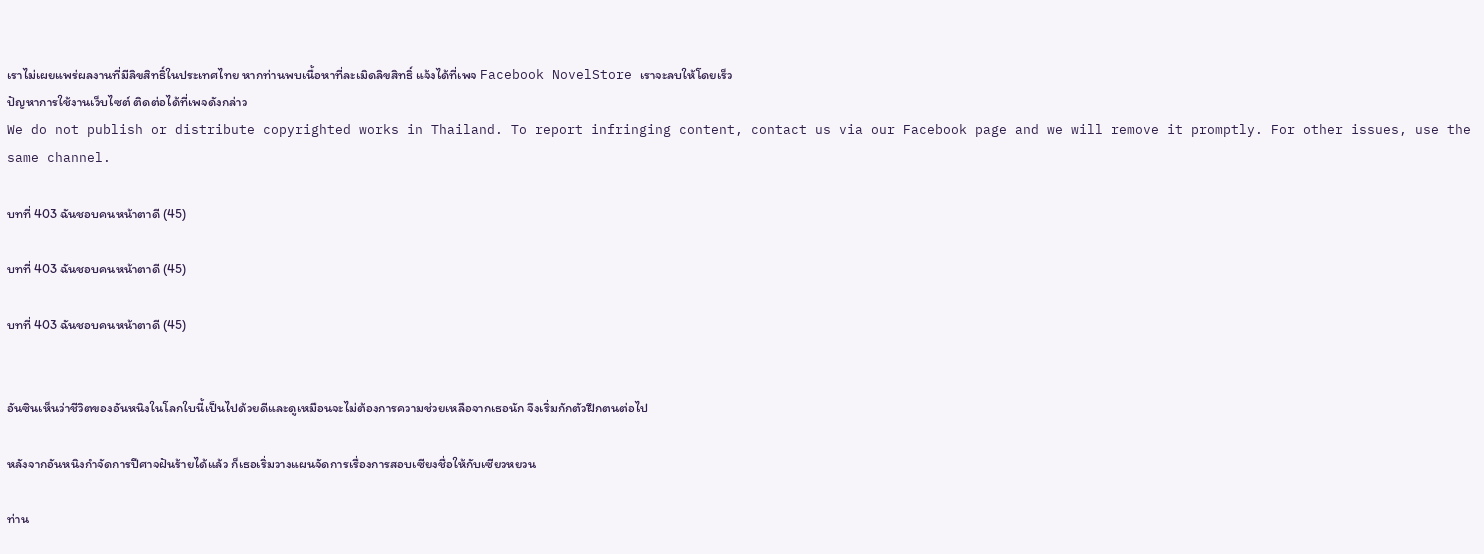เราไม่เผยแพร่ผลงานที่มีลิขสิทธิ์ในประเทศไทย หากท่านพบเนื้อหาที่ละเมิดลิขสิทธิ์ แจ้งได้ที่เพจ Facebook NovelStore เราจะลบให้โดยเร็ว
ปัญหาการใช้งานเว็บไซต์ ติดต่อได้ที่เพจดังกล่าว
We do not publish or distribute copyrighted works in Thailand. To report infringing content, contact us via our Facebook page and we will remove it promptly. For other issues, use the same channel.

บทที่ 403 ฉันชอบคนหน้าตาดี (45)

บทที่ 403 ฉันชอบคนหน้าตาดี (45)

บทที่ 403 ฉันชอบคนหน้าตาดี (45)


อันซินเห็นว่าชีวิตของอันหนิงในโลกใบนี้เป็นไปด้วยดีและดูเหมือนจะไม่ต้องการความช่วยเหลือจากเธอนัก จึงเริ่มกักตัวฝึกตนต่อไป

หลังจากอันหนิงกำจัดการปีศาจฝันร้ายได้แล้ว ก็เธอเริ่มวางแผนจัดการเรื่องการสอบเซียงชื่อให้กับเซียวหยวน

ท่าน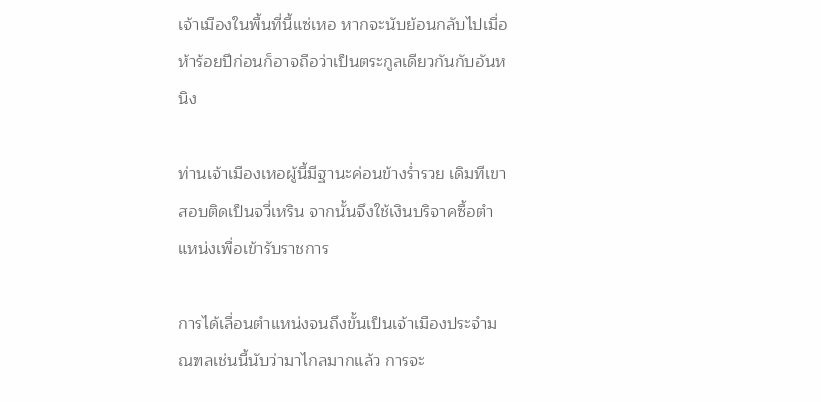เจ้าเมืองในพื้นที่นี้แซ่เหอ หากจะนับย้อนกลับไปเมื่อห้าร้อยปีก่อนก็อาจถือว่าเป็นตระกูลเดียวกันกับอันหนิง

ท่านเจ้าเมืองเหอผู้นี้มีฐานะค่อนข้างร่ำรวย เดิมทีเขาสอบติดเป็นจวี่เหริน จากนั้นจึงใช้เงินบริจาคซื้อตำแหน่งเพื่อเข้ารับราชการ

การได้เลื่อนตำแหน่งจนถึงขั้นเป็นเจ้าเมืองประจำมณฑลเช่นนี้นับว่ามาไกลมากแล้ว การจะ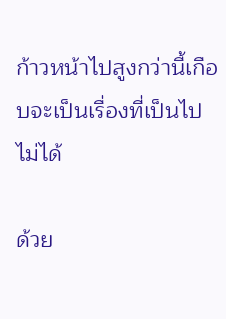ก้าวหน้าไปสูงกว่านี้เกือบจะเป็นเรื่องที่เป็นไปไม่ได้

ด้วย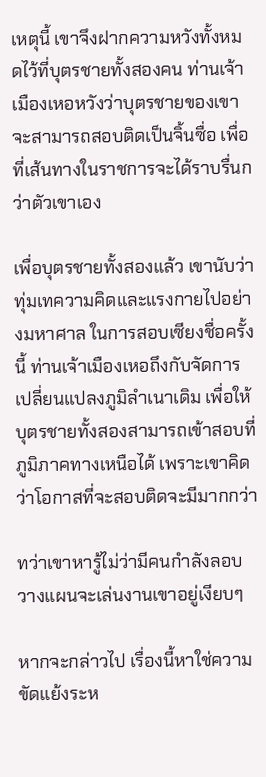เหตุนี้ เขาจึงฝากความหวังทั้งหมดไว้ที่บุตรชายทั้งสองคน ท่านเจ้าเมืองเหอหวังว่าบุตรชายของเขาจะสามารถสอบติดเป็นจิ้นซื่อ เพื่อที่เส้นทางในราชการจะได้ราบรื่นกว่าตัวเขาเอง

เพื่อบุตรชายทั้งสองแล้ว เขานับว่าทุ่มเทความคิดและแรงกายไปอย่างมหาศาล ในการสอบเซียงชื่อครั้งนี้ ท่านเจ้าเมืองเหอถึงกับจัดการเปลี่ยนแปลงภูมิลำเนาเดิม เพื่อให้บุตรชายทั้งสองสามารถเข้าสอบที่ภูมิภาคทางเหนือได้ เพราะเขาคิดว่าโอกาสที่จะสอบติดจะมีมากกว่า

ทว่าเขาหารู้ไม่ว่ามีคนกำลังลอบวางแผนจะเล่นงานเขาอยู่เงียบๆ

หากจะกล่าวไป เรื่องนี้หาใช่ความขัดแย้งระห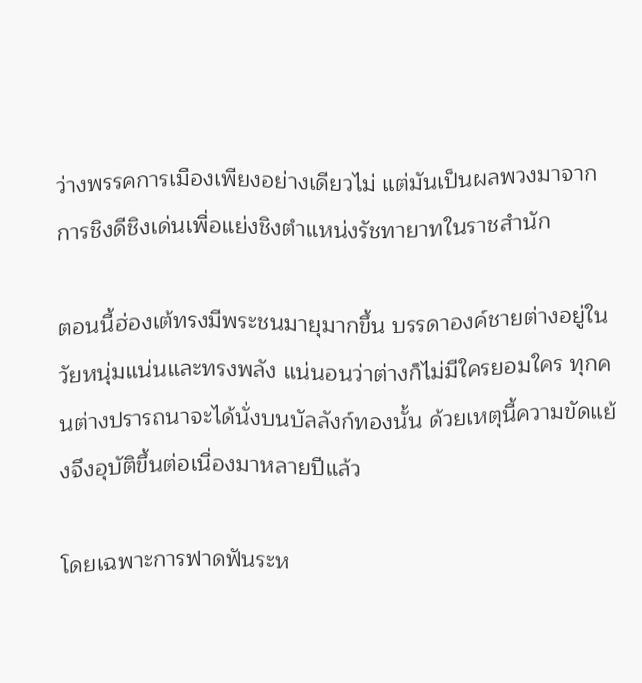ว่างพรรคการเมืองเพียงอย่างเดียวไม่ แต่มันเป็นผลพวงมาจากการชิงดีชิงเด่นเพื่อแย่งชิงตำแหน่งรัชทายาทในราชสำนัก

ตอนนี้ฮ่องเต้ทรงมีพระชนมายุมากขึ้น บรรดาองค์ชายต่างอยู่ในวัยหนุ่มแน่นและทรงพลัง แน่นอนว่าต่างก็ไม่มีใครยอมใคร ทุกคนต่างปรารถนาจะได้นั่งบนบัลลังก์ทองนั้น ด้วยเหตุนี้ความขัดแย้งจึงอุบัติขึ้นต่อเนื่องมาหลายปีแล้ว

โดยเฉพาะการฟาดฟันระห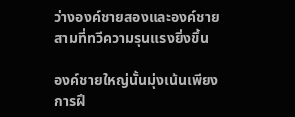ว่างองค์ชายสองและองค์ชายสามที่ทวีความรุนแรงยิ่งขึ้น

องค์ชายใหญ่นั้นมุ่งเน้นเพียงการฝึ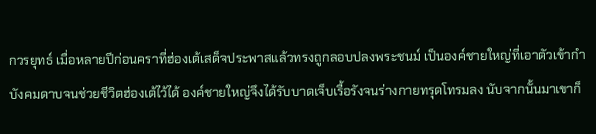กวรยุทธ์ เมื่อหลายปีก่อนคราที่ฮ่องเต้เสด็จประพาสแล้วทรงถูกลอบปลงพระชนม์ เป็นองค์ชายใหญ่ที่เอาตัวเข้ากำบังคมดาบจนช่วยชีวิตฮ่องเต้ไว้ได้ องค์ชายใหญ่จึงได้รับบาดเจ็บเรื้อรังจนร่างกายทรุดโทรมลง นับจากนั้นมาเขาก็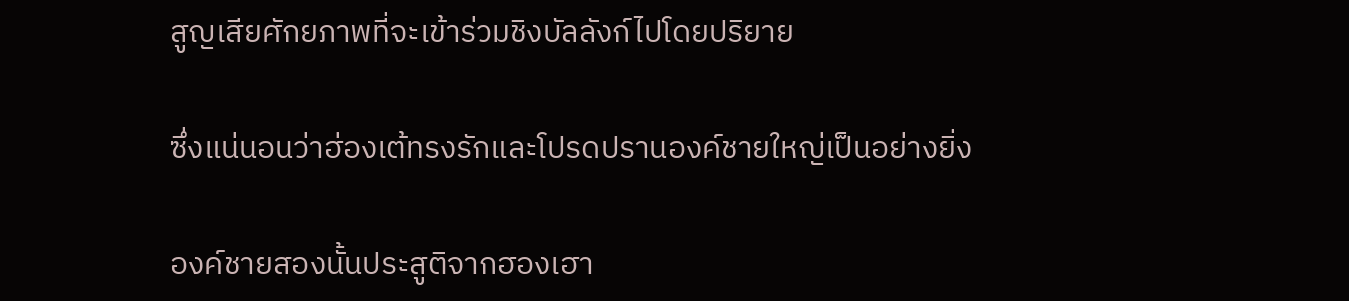สูญเสียศักยภาพที่จะเข้าร่วมชิงบัลลังก์ไปโดยปริยาย

ซึ่งแน่นอนว่าฮ่องเต้ทรงรักและโปรดปรานองค์ชายใหญ่เป็นอย่างยิ่ง

องค์ชายสองนั้นประสูติจากฮองเฮา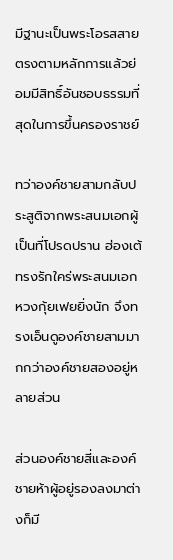มีฐานะเป็นพระโอรสสายตรงตามหลักการแล้วย่อมมีสิทธิ์อันชอบธรรมที่สุดในการขึ้นครองราชย์

ทว่าองค์ชายสามกลับประสูติจากพระสนมเอกผู้เป็นที่โปรดปราน ฮ่องเต้ทรงรักใคร่พระสนมเอกหวงกุ้ยเฟยยิ่งนัก จึงทรงเอ็นดูองค์ชายสามมากกว่าองค์ชายสองอยู่หลายส่วน

ส่วนองค์ชายสี่และองค์ชายห้าผู้อยู่รองลงมาต่างก็มี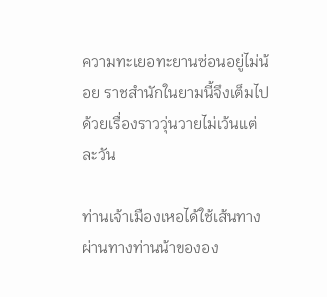ความทะเยอทะยานซ่อนอยู่ไม่น้อย ราชสำนักในยามนี้จึงเต็มไปด้วยเรื่องราววุ่นวายไม่เว้นแต่ละวัน

ท่านเจ้าเมืองเหอได้ใช้เส้นทางผ่านทางท่านน้าขององ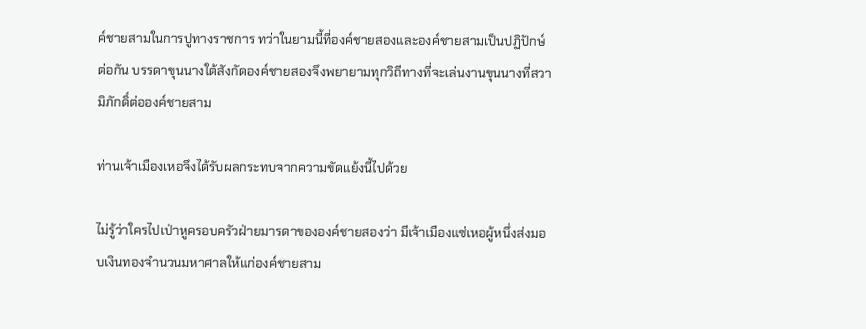ค์ชายสามในการปูทางราชการ ทว่าในยามนี้ที่องค์ชายสองและองค์ชายสามเป็นปฏิปักษ์ต่อกัน บรรดาขุนนางใต้สังกัดองค์ชายสองจึงพยายามทุกวิถีทางที่จะเล่นงานขุนนางที่สวามิภักดิ์ต่อองค์ชายสาม

ท่านเจ้าเมืองเหอจึงได้รับผลกระทบจากความขัดแย้งนี้ไปด้วย

ไม่รู้ว่าใครไปเป่าหูครอบครัวฝ่ายมารดาขององค์ชายสองว่า มีเจ้าเมืองแซ่เหอผู้หนึ่งส่งมอบเงินทองจำนวนมหาศาลให้แก่องค์ชายสาม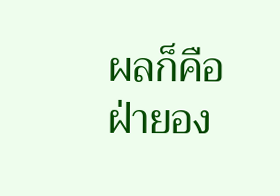ผลก็คือฝ่ายอง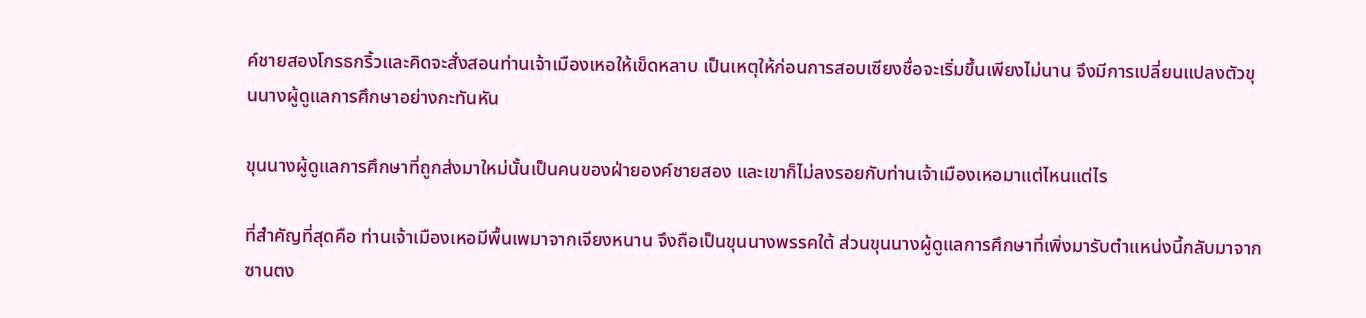ค์ชายสองโกรธกริ้วและคิดจะสั่งสอนท่านเจ้าเมืองเหอให้เข็ดหลาบ เป็นเหตุให้ก่อนการสอบเซียงชื่อจะเริ่มขึ้นเพียงไม่นาน จึงมีการเปลี่ยนแปลงตัวขุนนางผู้ดูแลการศึกษาอย่างกะทันหัน

ขุนนางผู้ดูแลการศึกษาที่ถูกส่งมาใหม่นั้นเป็นคนของฝ่ายองค์ชายสอง และเขาก็ไม่ลงรอยกับท่านเจ้าเมืองเหอมาแต่ไหนแต่ไร

ที่สำคัญที่สุดคือ ท่านเจ้าเมืองเหอมีพื้นเพมาจากเจียงหนาน จึงถือเป็นขุนนางพรรคใต้ ส่วนขุนนางผู้ดูแลการศึกษาที่เพิ่งมารับตำแหน่งนี้กลับมาจากซานตง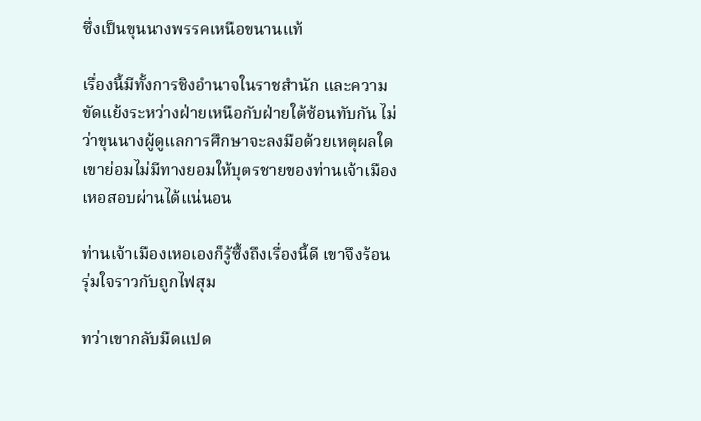ซึ่งเป็นขุนนางพรรคเหนือขนานแท้

เรื่องนี้มีทั้งการชิงอำนาจในราชสำนัก และความขัดแย้งระหว่างฝ่ายเหนือกับฝ่ายใต้ซ้อนทับกัน ไม่ว่าขุนนางผู้ดูแลการศึกษาจะลงมือด้วยเหตุผลใด เขาย่อมไม่มีทางยอมให้บุตรชายของท่านเจ้าเมืองเหอสอบผ่านได้แน่นอน

ท่านเจ้าเมืองเหอเองก็รู้ซึ้งถึงเรื่องนี้ดี เขาจึงร้อนรุ่มใจราวกับถูกไฟสุม

ทว่าเขากลับมืดแปด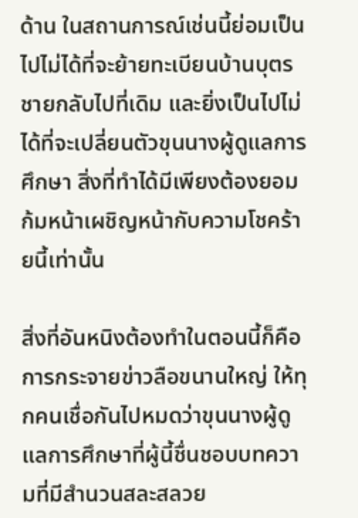ด้าน ในสถานการณ์เช่นนี้ย่อมเป็นไปไม่ได้ที่จะย้ายทะเบียนบ้านบุตรชายกลับไปที่เดิม และยิ่งเป็นไปไม่ได้ที่จะเปลี่ยนตัวขุนนางผู้ดูแลการศึกษา สิ่งที่ทำได้มีเพียงต้องยอมก้มหน้าเผชิญหน้ากับความโชคร้ายนี้เท่านั้น

สิ่งที่อันหนิงต้องทำในตอนนี้ก็คือการกระจายข่าวลือขนานใหญ่ ให้ทุกคนเชื่อกันไปหมดว่าขุนนางผู้ดูแลการศึกษาที่ผู้นี้ชื่นชอบบทความที่มีสำนวนสละสลวย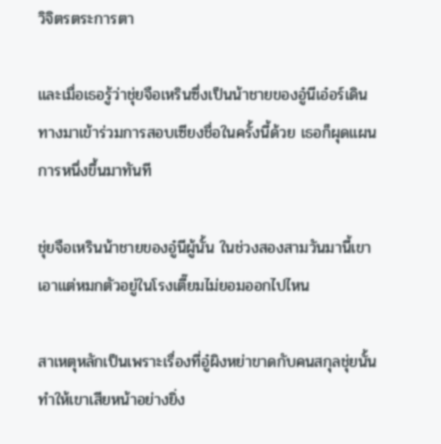วิจิตรตระการตา

และเมื่อเธอรู้ว่าชุ่ยจือเหรินซึ่งเป็นน้าชายของอู๋นีเอ๋อร์เดินทางมาเข้าร่วมการสอบเซียงชื่อในครั้งนี้ด้วย เธอก็ผุดแผนการหนึ่งขึ้นมาทันที

ชุ่ยจือเหรินน้าชายของอู๋นีผู้นั้น ในช่วงสองสามวันมานี้เขาเอาแต่หมกตัวอยู่ในโรงเตี๊ยมไม่ยอมออกไปไหน

สาเหตุหลักเป็นเพราะเรื่องที่อู๋ผิงหย่าขาดกับคนสกุลชุ่ยนั้นทำให้เขาเสียหน้าอย่างยิ่ง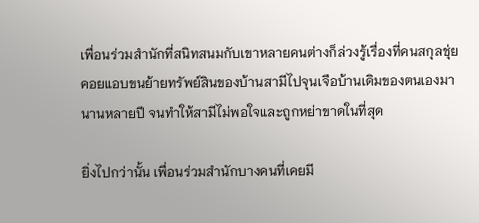เพื่อนร่วมสำนักที่สนิทสนมกับเขาหลายคนต่างก็ล่วงรู้เรื่องที่คนสกุลชุ่ยคอยแอบขนย้ายทรัพย์สินของบ้านสามีไปจุนเจือบ้านเดิมของตนเองมานานหลายปี จนทำให้สามีไม่พอใจและถูกหย่าขาดในที่สุด

ยิ่งไปกว่านั้น เพื่อนร่วมสำนักบางคนที่เคยมี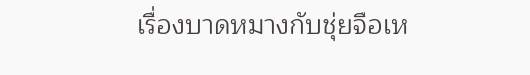เรื่องบาดหมางกับชุ่ยจือเห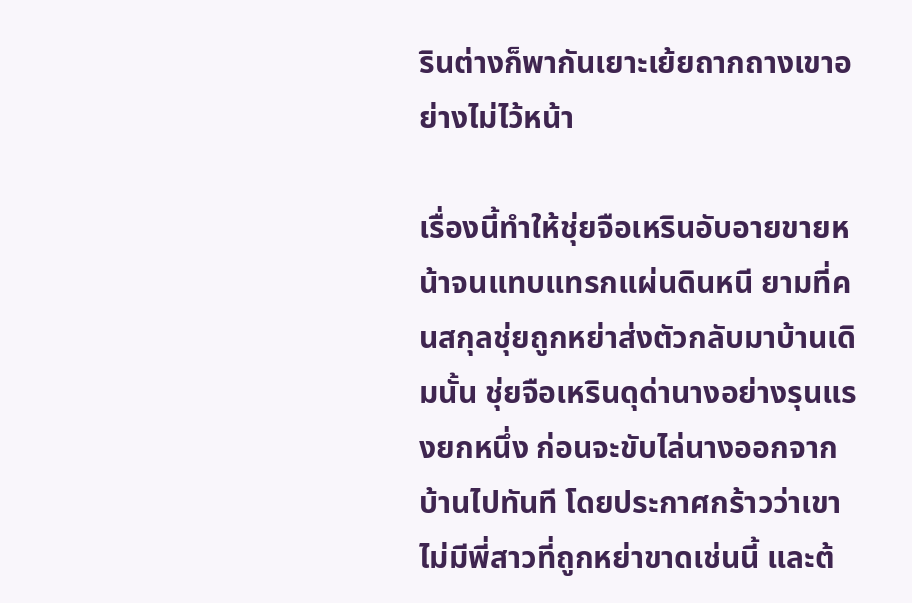รินต่างก็พากันเยาะเย้ยถากถางเขาอย่างไม่ไว้หน้า

เรื่องนี้ทำให้ชุ่ยจือเหรินอับอายขายหน้าจนแทบแทรกแผ่นดินหนี ยามที่คนสกุลชุ่ยถูกหย่าส่งตัวกลับมาบ้านเดิมนั้น ชุ่ยจือเหรินดุด่านางอย่างรุนแรงยกหนึ่ง ก่อนจะขับไล่นางออกจากบ้านไปทันที โดยประกาศกร้าวว่าเขาไม่มีพี่สาวที่ถูกหย่าขาดเช่นนี้ และต้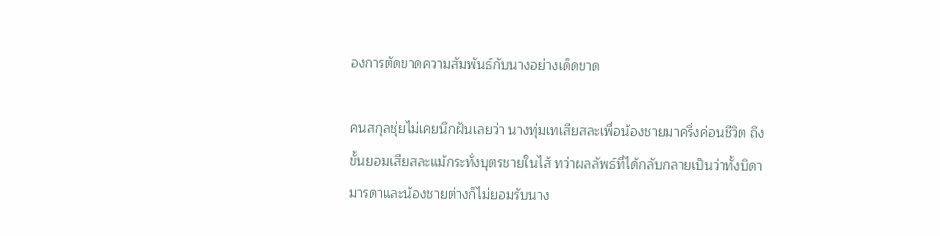องการตัดขาดความสัมพันธ์กับนางอย่างเด็ดขาด

คนสกุลชุ่ยไม่เคยนึกฝันเลยว่า นางทุ่มเทเสียสละเพื่อน้องชายมาครึ่งค่อนชีวิต ถึงขั้นยอมเสียสละแม้กระทั่งบุตรชายในไส้ ทว่าผลลัพธ์ที่ได้กลับกลายเป็นว่าทั้งบิดามารดาและน้องชายต่างก็ไม่ยอมรับนาง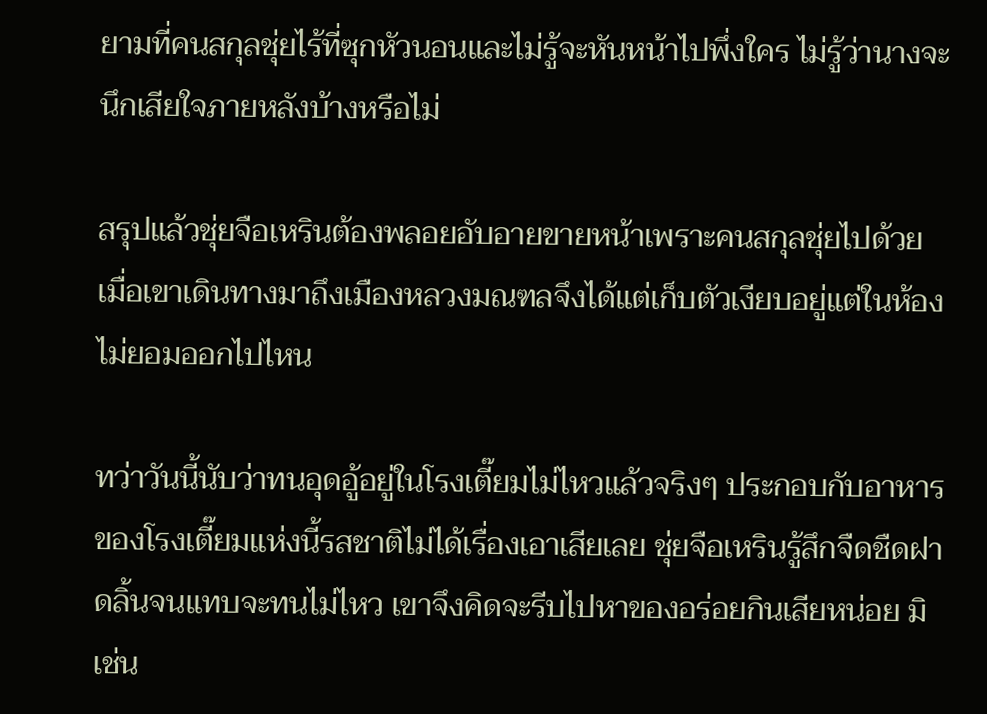ยามที่คนสกุลชุ่ยไร้ที่ซุกหัวนอนและไม่รู้จะหันหน้าไปพึ่งใคร ไม่รู้ว่านางจะนึกเสียใจภายหลังบ้างหรือไม่

สรุปแล้วชุ่ยจือเหรินต้องพลอยอับอายขายหน้าเพราะคนสกุลชุ่ยไปด้วย เมื่อเขาเดินทางมาถึงเมืองหลวงมณฑลจึงได้แต่เก็บตัวเงียบอยู่แต่ในห้องไม่ยอมออกไปไหน

ทว่าวันนี้นับว่าทนอุดอู้อยู่ในโรงเตี๊ยมไม่ไหวแล้วจริงๆ ประกอบกับอาหารของโรงเตี๊ยมแห่งนี้รสชาติไม่ได้เรื่องเอาเสียเลย ชุ่ยจือเหรินรู้สึกจืดชืดฝาดลิ้นจนแทบจะทนไม่ไหว เขาจึงคิดจะรีบไปหาของอร่อยกินเสียหน่อย มิเช่น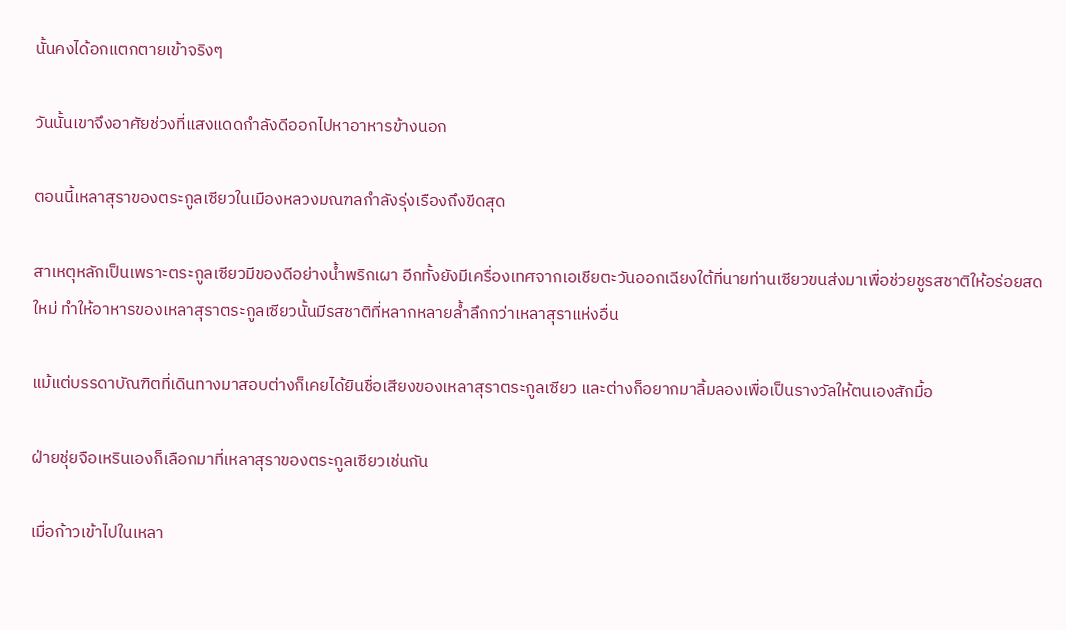นั้นคงได้อกแตกตายเข้าจริงๆ

วันนั้นเขาจึงอาศัยช่วงที่แสงแดดกำลังดีออกไปหาอาหารข้างนอก

ตอนนี้เหลาสุราของตระกูลเซียวในเมืองหลวงมณฑลกำลังรุ่งเรืองถึงขีดสุด

สาเหตุหลักเป็นเพราะตระกูลเซียวมีของดีอย่างน้ำพริกเผา อีกทั้งยังมีเครื่องเทศจากเอเชียตะวันออกเฉียงใต้ที่นายท่านเซียวขนส่งมาเพื่อช่วยชูรสชาติให้อร่อยสดใหม่ ทำให้อาหารของเหลาสุราตระกูลเซียวนั้นมีรสชาติที่หลากหลายล้ำลึกกว่าเหลาสุราแห่งอื่น

แม้แต่บรรดาบัณฑิตที่เดินทางมาสอบต่างก็เคยได้ยินชื่อเสียงของเหลาสุราตระกูลเซียว และต่างก็อยากมาลิ้มลองเพื่อเป็นรางวัลให้ตนเองสักมื้อ

ฝ่ายชุ่ยจือเหรินเองก็เลือกมาที่เหลาสุราของตระกูลเซียวเช่นกัน

เมื่อก้าวเข้าไปในเหลา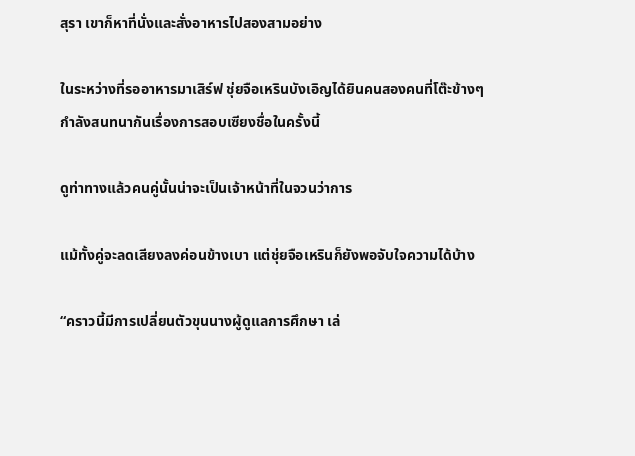สุรา เขาก็หาที่นั่งและสั่งอาหารไปสองสามอย่าง

ในระหว่างที่รออาหารมาเสิร์ฟ ชุ่ยจือเหรินบังเอิญได้ยินคนสองคนที่โต๊ะข้างๆกำลังสนทนากันเรื่องการสอบเซียงชื่อในครั้งนี้

ดูท่าทางแล้วคนคู่นั้นน่าจะเป็นเจ้าหน้าที่ในจวนว่าการ

แม้ทั้งคู่จะลดเสียงลงค่อนข้างเบา แต่ชุ่ยจือเหรินก็ยังพอจับใจความได้บ้าง

“คราวนี้มีการเปลี่ยนตัวขุนนางผู้ดูแลการศึกษา เล่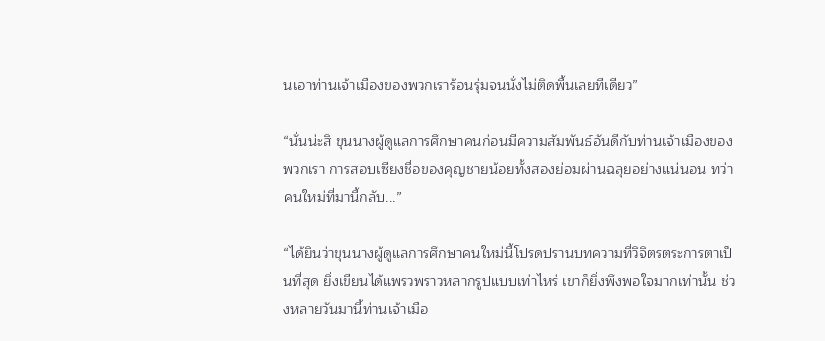นเอาท่านเจ้าเมืองของพวกเราร้อนรุ่มจนนั่งไม่ติดพื้นเลยทีเดียว”

“นั่นน่ะสิ ขุนนางผู้ดูแลการศึกษาคนก่อนมีความสัมพันธ์อันดีกับท่านเจ้าเมืองของพวกเรา การสอบเซียงชื่อของคุญชายน้อยทั้งสองย่อมผ่านฉลุยอย่างแน่นอน ทว่าคนใหม่ที่มานี้กลับ...”

“ได้ยินว่าขุนนางผู้ดูแลการศึกษาคนใหม่นี้โปรดปรานบทความที่วิจิตรตระการตาเป็นที่สุด ยิ่งเขียนได้แพรวพราวหลากรูปแบบเท่าไหร่ เขาก็ยิ่งพึงพอใจมากเท่านั้น ช่วงหลายวันมานี้ท่านเจ้าเมือ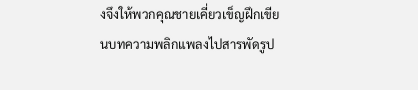งจึงให้พวกคุณชายเคี่ยวเข็ญฝึกเขียนบทความพลิกแพลงไปสารพัดรูป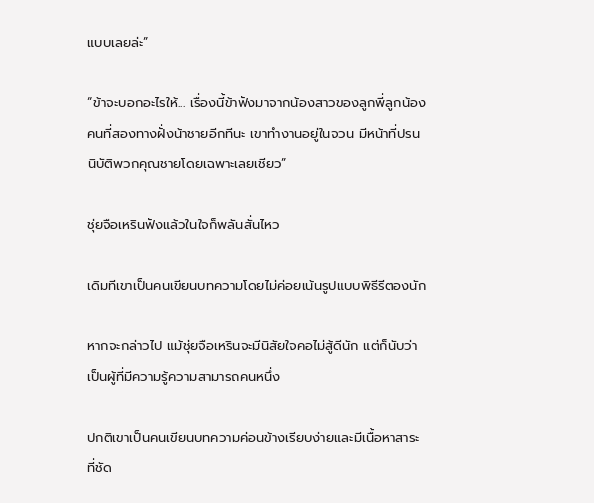แบบเลยล่ะ”

“ข้าจะบอกอะไรให้... เรื่องนี้ข้าฟังมาจากน้องสาวของลูกพี่ลูกน้องคนที่สองทางฝั่งน้าชายอีกทีนะ เขาทำงานอยู่ในจวน มีหน้าที่ปรนนิบัติพวกคุณชายโดยเฉพาะเลยเชียว”

ชุ่ยจือเหรินฟังแล้วในใจก็พลันสั่นไหว

เดิมทีเขาเป็นคนเขียนบทความโดยไม่ค่อยเน้นรูปแบบพิธีรีตองนัก

หากจะกล่าวไป แม้ชุ่ยจือเหรินจะมีนิสัยใจคอไม่สู้ดีนัก แต่ก็นับว่าเป็นผู้ที่มีความรู้ความสามารถคนหนึ่ง

ปกติเขาเป็นคนเขียนบทความค่อนข้างเรียบง่ายและมีเนื้อหาสาระที่ชัด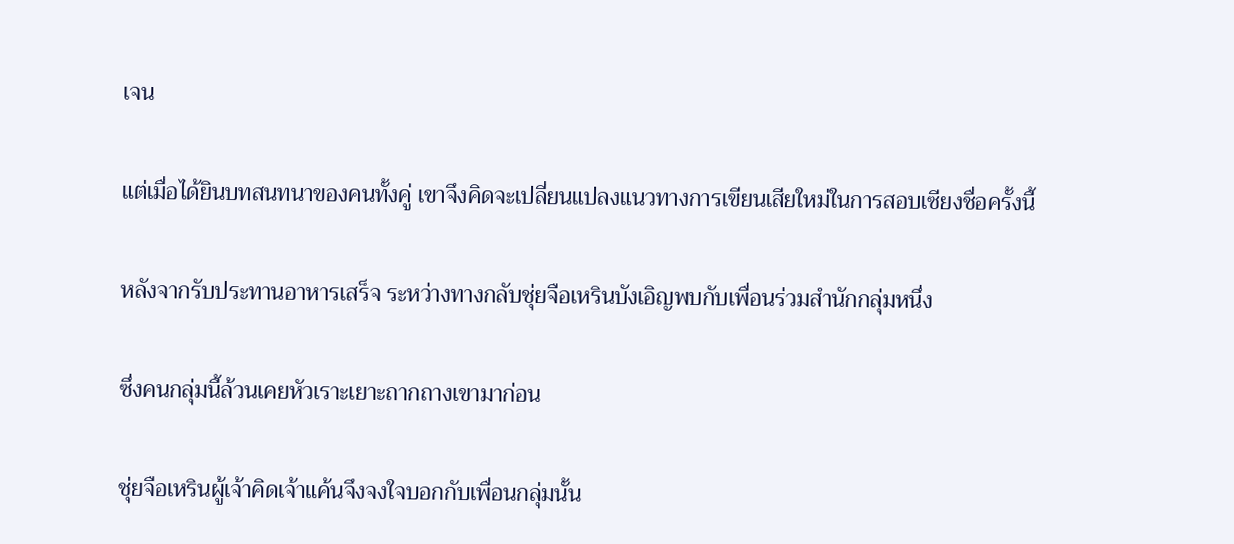เจน

แต่เมื่อได้ยินบทสนทนาของคนทั้งคู่ เขาจึงคิดจะเปลี่ยนแปลงแนวทางการเขียนเสียใหม่ในการสอบเซียงชื่อครั้งนี้

หลังจากรับประทานอาหารเสร็จ ระหว่างทางกลับชุ่ยจือเหรินบังเอิญพบกับเพื่อนร่วมสำนักกลุ่มหนึ่ง

ซึ่งคนกลุ่มนี้ล้วนเคยหัวเราะเยาะถากถางเขามาก่อน

ชุ่ยจือเหรินผู้เจ้าคิดเจ้าแค้นจึงจงใจบอกกับเพื่อนกลุ่มนั้น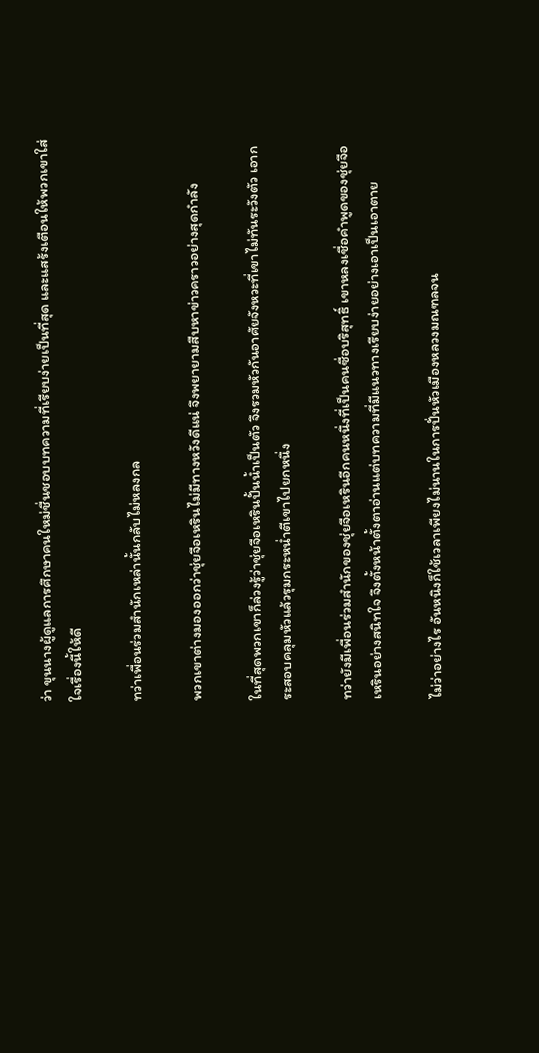ว่า ขุนนางผู้ดูแลการศึกษาคนใหม่ชื่นชอบบทความที่เรียบง่ายเป็นที่สุด และแสร้งเตือนให้พวกเขาใส่ใจเรื่องนี้ให้ดี

ทว่าเพื่อนร่วมสำนักเหล่านั้นกลับไม่หลงกล

พวกเขาต่างมองออกว่าชุ่ยจือเหรินไม่มีทางหวังดีแน่ จึงพยายามสืบหาข่าวคราวอย่างสุดกำลัง

ในที่สุดพวกเขาก็ล่วงรู้ว่าชุ่ยจือเหรินปั้นน้ำเป็นตัว จึงรวมหัวกันอาศัยจังหวะที่เขาไม่ทันระวังตัว เอากระสอบคลุมหัวแล้วรุมกระหน่ำตีเขาไปยกหนึ่ง

ทว่ายังมีเพื่อนร่วมสำนักของชุ่ยจือเหรินอีกคนหนึ่งที่เป็นคนซื่อบริสุทธิ์ เขาหลงเชื่อคำพูดของชุ่ยจือเหรินอย่างสนิทใจ จึงตั้งหน้าตั้งตาอ่านแต่บทความที่มีแนวทางเรียบง่ายอย่างเอาเป็นเอาตาย

ไม่ว่าอย่างไร อันหนิงก็ใช้เวลาเพียงไม่นานในการปั่นหัวเมืองหลวงมณฑลจน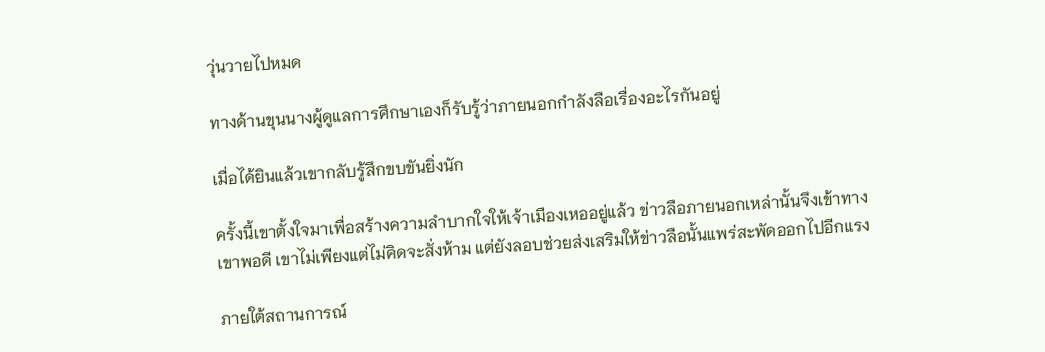วุ่นวายไปหมด

ทางด้านขุนนางผู้ดูแลการศึกษาเองก็รับรู้ว่าภายนอกกำลังลือเรื่องอะไรกันอยู่

เมื่อได้ยินแล้วเขากลับรู้สึกขบขันยิ่งนัก

ครั้งนี้เขาตั้งใจมาเพื่อสร้างความลำบากใจให้เจ้าเมืองเหออยู่แล้ว ข่าวลือภายนอกเหล่านั้นจึงเข้าทางเขาพอดี เขาไม่เพียงแต่ไม่คิดจะสั่งห้าม แต่ยังลอบช่วยส่งเสริมให้ข่าวลือนั้นแพร่สะพัดออกไปอีกแรง

ภายใต้สถานการณ์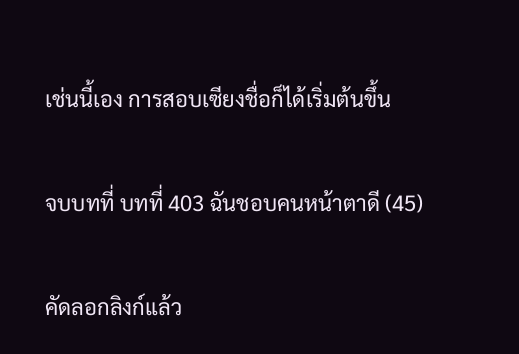เช่นนี้เอง การสอบเซียงชื่อก็ได้เริ่มต้นขึ้น

จบบทที่ บทที่ 403 ฉันชอบคนหน้าตาดี (45)

คัดลอกลิงก์แล้ว